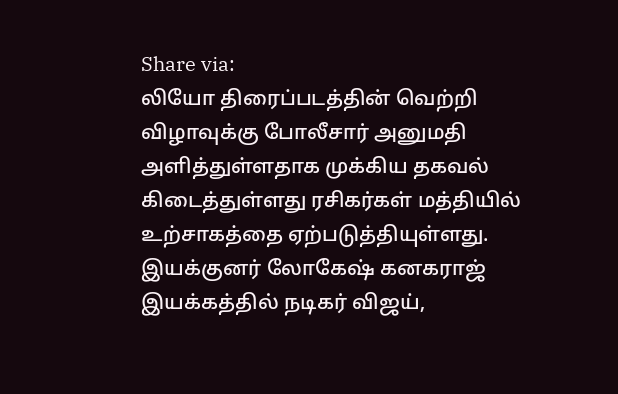Share via:
லியோ திரைப்படத்தின் வெற்றி விழாவுக்கு போலீசார் அனுமதி அளித்துள்ளதாக முக்கிய தகவல் கிடைத்துள்ளது ரசிகர்கள் மத்தியில் உற்சாகத்தை ஏற்படுத்தியுள்ளது.
இயக்குனர் லோகேஷ் கனகராஜ் இயக்கத்தில் நடிகர் விஜய்,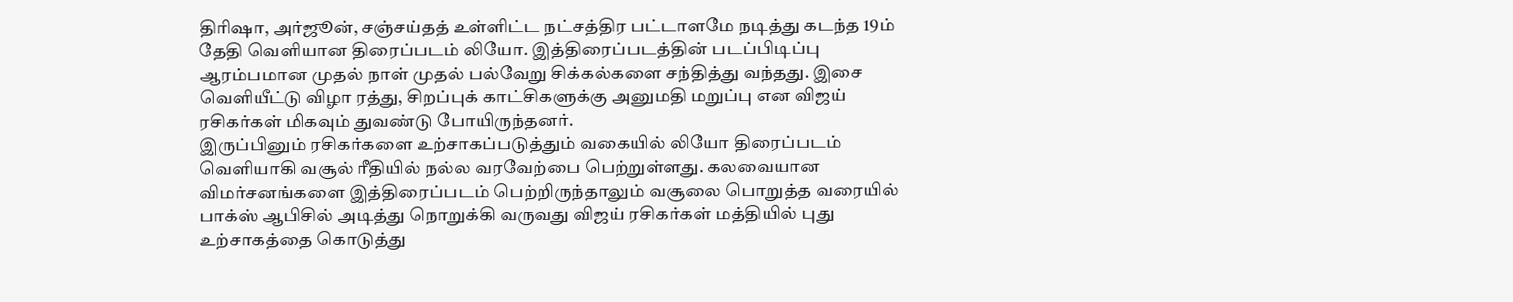திரிஷா, அர்ஜூன், சஞ்சய்தத் உள்ளிட்ட நட்சத்திர பட்டாளமே நடித்து கடந்த 19ம் தேதி வெளியான திரைப்படம் லியோ. இத்திரைப்படத்தின் படப்பிடிப்பு ஆரம்பமான முதல் நாள் முதல் பல்வேறு சிக்கல்களை சந்தித்து வந்தது. இசை வெளியீட்டு விழா ரத்து, சிறப்புக் காட்சிகளுக்கு அனுமதி மறுப்பு என விஜய் ரசிகர்கள் மிகவும் துவண்டு போயிருந்தனர்.
இருப்பினும் ரசிகர்களை உற்சாகப்படுத்தும் வகையில் லியோ திரைப்படம் வெளியாகி வசூல் ரீதியில் நல்ல வரவேற்பை பெற்றுள்ளது. கலவையான விமர்சனங்களை இத்திரைப்படம் பெற்றிருந்தாலும் வசூலை பொறுத்த வரையில் பாக்ஸ் ஆபிசில் அடித்து நொறுக்கி வருவது விஜய் ரசிகர்கள் மத்தியில் புது உற்சாகத்தை கொடுத்து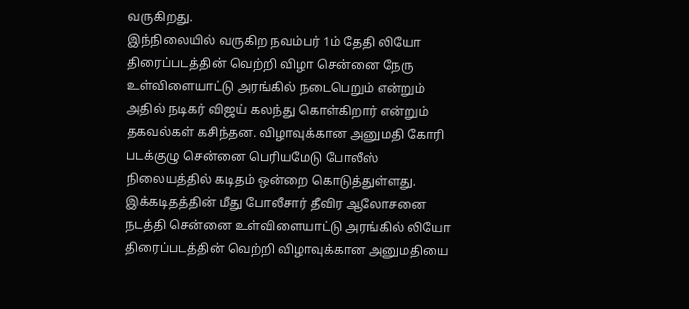வருகிறது.
இந்நிலையில் வருகிற நவம்பர் 1ம் தேதி லியோ திரைப்படத்தின் வெற்றி விழா சென்னை நேரு உள்விளையாட்டு அரங்கில் நடைபெறும் என்றும் அதில் நடிகர் விஜய் கலந்து கொள்கிறார் என்றும் தகவல்கள் கசிந்தன. விழாவுக்கான அனுமதி கோரி படக்குழு சென்னை பெரியமேடு போலீஸ் நிலையத்தில் கடிதம் ஒன்றை கொடுத்துள்ளது.
இக்கடிதத்தின் மீது போலீசார் தீவிர ஆலோசனை நடத்தி சென்னை உள்விளையாட்டு அரங்கில் லியோ திரைப்படத்தின் வெற்றி விழாவுக்கான அனுமதியை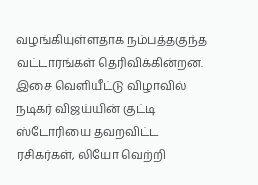வழங்கியுள்ளதாக நம்பத்தகுந்த வட்டாரங்கள் தெரிவிக்கின்றன. இசை வெளியீட்டு விழாவில் நடிகர் விஜய்யின் குட்டி ஸ்டோரியை தவறவிட்ட ரசிகர்கள், லியோ வெற்றி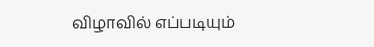விழாவில் எப்படியும்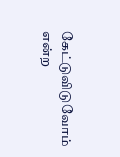கேட்டுவிடுவோம் என்ற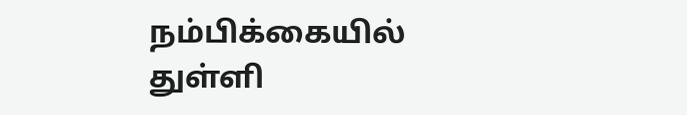நம்பிக்கையில் துள்ளி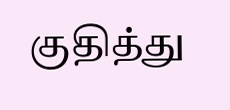குதித்து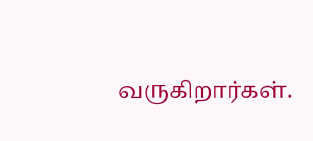வருகிறார்கள்.